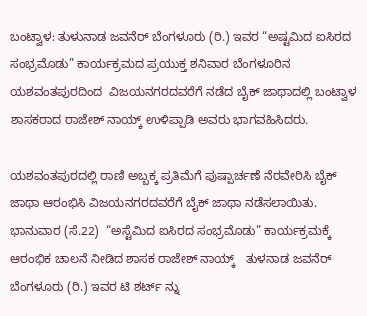ಬಂಟ್ವಾಳ: ತುಳುನಾಡ ಜವನೆರ್ ಬೆಂಗಳೂರು (ರಿ.) ಇವರ “ಅಷ್ಟಮಿದ ಐಸಿರದ ಸಂಭ್ರಮೊಡು” ಕಾರ್ಯಕ್ರಮದ ಪ್ರಯುಕ್ತ ಶನಿವಾರ ಬೆಂಗಳೂರಿನ ಯಶವಂತಪುರದಿಂದ  ವಿಜಯನಗರದವರೆಗೆ ನಡೆದ ಬೈಕ್ ಜಾಥಾದಲ್ಲಿ ಬಂಟ್ವಾಳ ಶಾಸಕರಾದ ರಾಜೇಶ್ ನಾಯ್ಕ್ ಉಳಿಪ್ಪಾಡಿ ಅವರು ಭಾಗವಹಿಸಿದರು.

ಯಶವಂತಪುರದಲ್ಲಿ ರಾಣಿ ಅಬ್ಬಕ್ಕ ಪ್ರತಿಮೆಗೆ ಪುಷ್ಪಾರ್ಚಣೆ ನೆರವೇರಿಸಿ ಬೈಕ್ ಜಾಥಾ ಆರಂಭಿಸಿ ವಿಜಯನಗರದವರೆಗೆ ಬೈಕ್ ಜಾಥಾ ನಡೆಸಲಾಯಿತು. ಭಾನುವಾರ (ಸೆ.22)  “ಅಸ್ಟೆಮಿದ ಐಸಿರದ ಸಂಭ್ರಮೊಡು” ಕಾರ್ಯಕ್ರಮಕ್ಕೆ ಆರಂಭಿಕ ಚಾಲನೆ ನೀಡಿದ ಶಾಸಕ ರಾಜೇಶ್ ನಾಯ್ಕ್   ತುಳನಾಡ ಜವನೆರ್ ಬೆಂಗಳೂರು (ರಿ.) ಇವರ ಟಿ ಶರ್ಟ್ ನ್ನು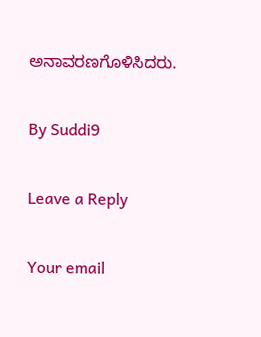ಅನಾವರಣಗೊಳಿಸಿದರು.

By Suddi9

Leave a Reply

Your email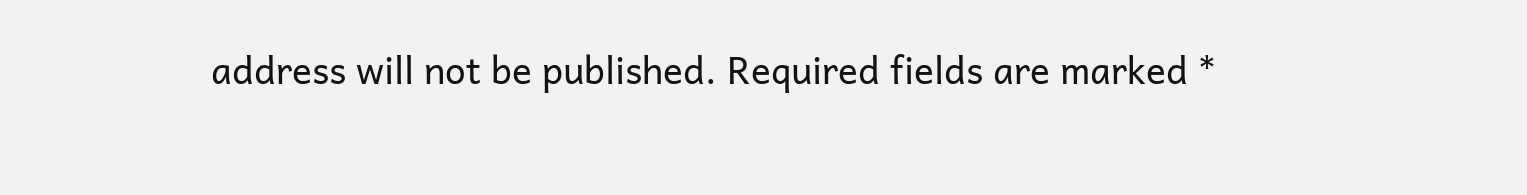address will not be published. Required fields are marked *